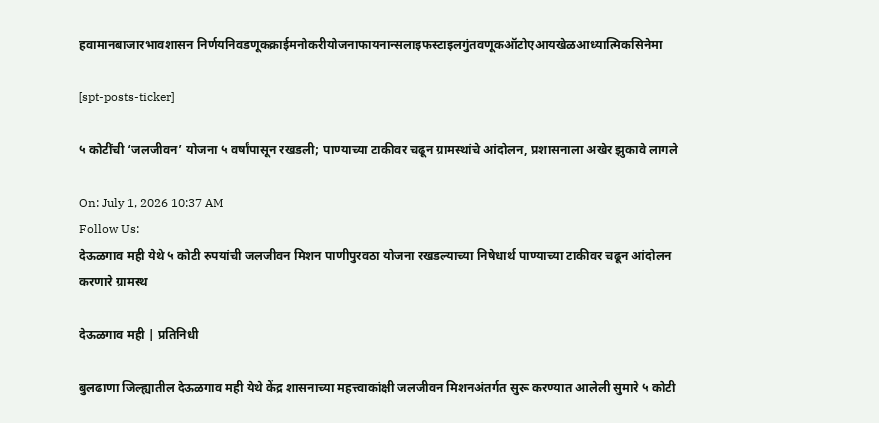हवामानबाजारभावशासन निर्णयनिवडणूकक्राईमनोकरीयोजनाफायनान्सलाइफस्टाइलगुंतवणूकऑटोएआयखेळआध्यात्मिकसिनेमा

[spt-posts-ticker]

५ कोटींची ‘जलजीवन’ योजना ५ वर्षांपासून रखडली; पाण्याच्या टाकीवर चढून ग्रामस्थांचे आंदोलन, प्रशासनाला अखेर झुकावे लागले

On: July 1, 2026 10:37 AM
Follow Us:
देऊळगाव मही येथे ५ कोटी रुपयांची जलजीवन मिशन पाणीपुरवठा योजना रखडल्याच्या निषेधार्थ पाण्याच्या टाकीवर चढून आंदोलन करणारे ग्रामस्थ

देऊळगाव मही | प्रतिनिधी

बुलढाणा जिल्ह्यातील देऊळगाव मही येथे केंद्र शासनाच्या महत्त्वाकांक्षी जलजीवन मिशनअंतर्गत सुरू करण्यात आलेली सुमारे ५ कोटी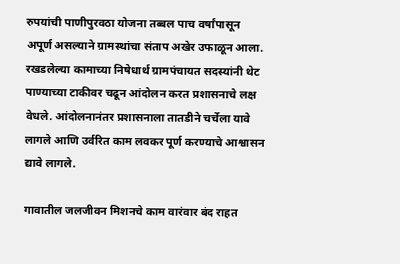रुपयांची पाणीपुरवठा योजना तब्बल पाच वर्षांपासून अपूर्ण असल्याने ग्रामस्थांचा संताप अखेर उफाळून आला. रखडलेल्या कामाच्या निषेधार्थ ग्रामपंचायत सदस्यांनी थेट पाण्याच्या टाकीवर चढून आंदोलन करत प्रशासनाचे लक्ष वेधले. आंदोलनानंतर प्रशासनाला तातडीने चर्चेला यावे लागले आणि उर्वरित काम लवकर पूर्ण करण्याचे आश्वासन द्यावे लागले.

गावातील जलजीवन मिशनचे काम वारंवार बंद राहत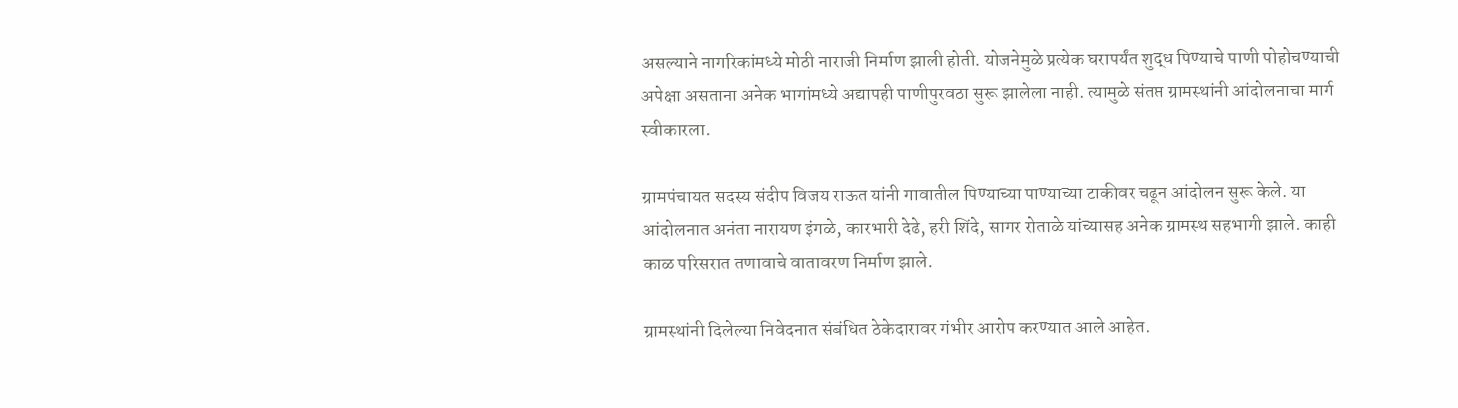असल्याने नागरिकांमध्ये मोठी नाराजी निर्माण झाली होती. योजनेमुळे प्रत्येक घरापर्यंत शुद्ध पिण्याचे पाणी पोहोचण्याची अपेक्षा असताना अनेक भागांमध्ये अद्यापही पाणीपुरवठा सुरू झालेला नाही. त्यामुळे संतप्त ग्रामस्थांनी आंदोलनाचा मार्ग स्वीकारला.

ग्रामपंचायत सदस्य संदीप विजय राऊत यांनी गावातील पिण्याच्या पाण्याच्या टाकीवर चढून आंदोलन सुरू केले. या आंदोलनात अनंता नारायण इंगळे, कारभारी देढे, हरी शिंदे, सागर रोताळे यांच्यासह अनेक ग्रामस्थ सहभागी झाले. काही काळ परिसरात तणावाचे वातावरण निर्माण झाले.

ग्रामस्थांनी दिलेल्या निवेदनात संबंधित ठेकेदारावर गंभीर आरोप करण्यात आले आहेत.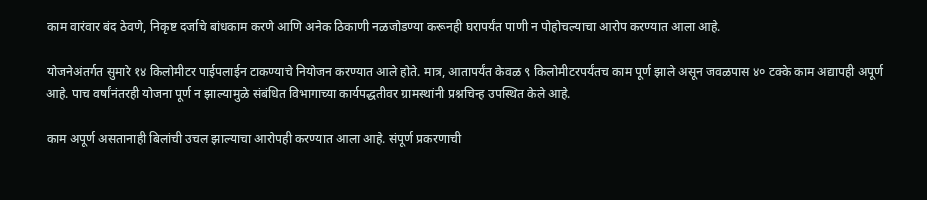काम वारंवार बंद ठेवणे, निकृष्ट दर्जाचे बांधकाम करणे आणि अनेक ठिकाणी नळजोडण्या करूनही घरापर्यंत पाणी न पोहोचल्याचा आरोप करण्यात आला आहे.

योजनेअंतर्गत सुमारे १४ किलोमीटर पाईपलाईन टाकण्याचे नियोजन करण्यात आले होते. मात्र, आतापर्यंत केवळ ९ किलोमीटरपर्यंतच काम पूर्ण झाले असून जवळपास ४० टक्के काम अद्यापही अपूर्ण आहे. पाच वर्षांनंतरही योजना पूर्ण न झाल्यामुळे संबंधित विभागाच्या कार्यपद्धतीवर ग्रामस्थांनी प्रश्नचिन्ह उपस्थित केले आहे.

काम अपूर्ण असतानाही बिलांची उचल झाल्याचा आरोपही करण्यात आला आहे. संपूर्ण प्रकरणाची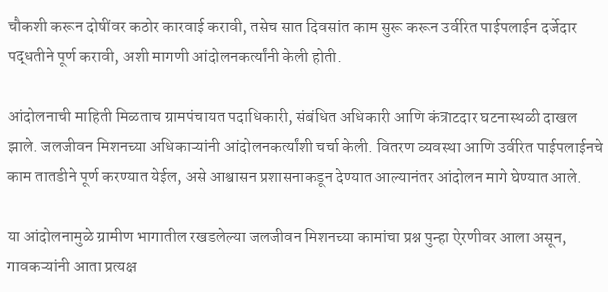चौकशी करून दोषींवर कठोर कारवाई करावी, तसेच सात दिवसांत काम सुरू करून उर्वरित पाईपलाईन दर्जेदार पद्धतीने पूर्ण करावी, अशी मागणी आंदोलनकर्त्यांनी केली होती.

आंदोलनाची माहिती मिळताच ग्रामपंचायत पदाधिकारी, संबंधित अधिकारी आणि कंत्राटदार घटनास्थळी दाखल झाले. जलजीवन मिशनच्या अधिकाऱ्यांनी आंदोलनकर्त्यांशी चर्चा केली. वितरण व्यवस्था आणि उर्वरित पाईपलाईनचे काम तातडीने पूर्ण करण्यात येईल, असे आश्वासन प्रशासनाकडून देण्यात आल्यानंतर आंदोलन मागे घेण्यात आले.

या आंदोलनामुळे ग्रामीण भागातील रखडलेल्या जलजीवन मिशनच्या कामांचा प्रश्न पुन्हा ऐरणीवर आला असून, गावकऱ्यांनी आता प्रत्यक्ष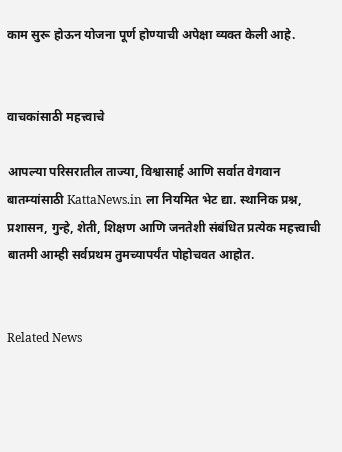काम सुरू होऊन योजना पूर्ण होण्याची अपेक्षा व्यक्त केली आहे.


वाचकांसाठी महत्त्वाचे

आपल्या परिसरातील ताज्या, विश्वासार्ह आणि सर्वात वेगवान बातम्यांसाठी KattaNews.in ला नियमित भेट द्या. स्थानिक प्रश्न, प्रशासन, गुन्हे, शेती, शिक्षण आणि जनतेशी संबंधित प्रत्येक महत्त्वाची बातमी आम्ही सर्वप्रथम तुमच्यापर्यंत पोहोचवत आहोत.


Related News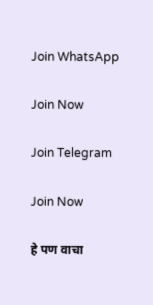Join WhatsApp

Join Now

Join Telegram

Join Now

हे पण वाचा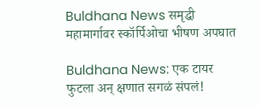Buldhana News समृद्धी महामार्गावर स्कॉर्पिओचा भीषण अपघात

Buldhana News: एक टायर फुटला अन् क्षणात सगळं संपलं!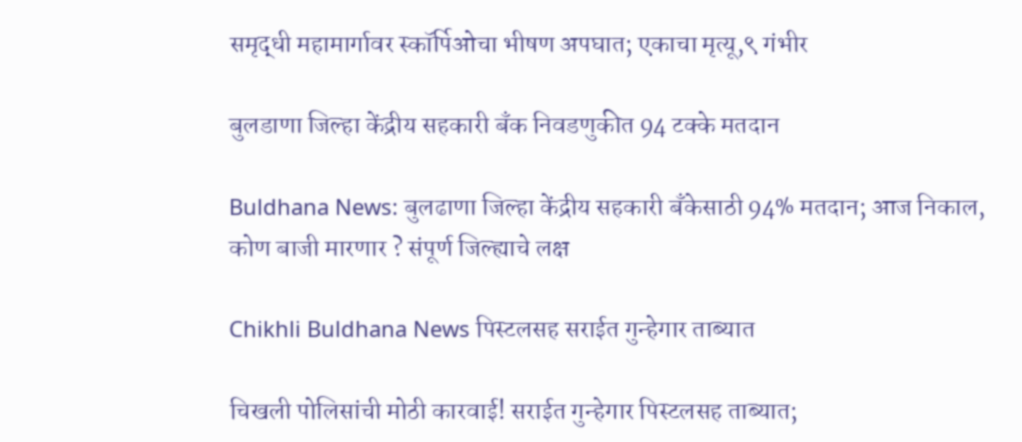समृद्धी महामार्गावर स्कॉर्पिओचा भीषण अपघात; एकाचा मृत्यू,९ गंभीर

बुलडाणा जिल्हा केंद्रीय सहकारी बँक निवडणुकीत 94 टक्के मतदान

Buldhana News: बुलढाणा जिल्हा केंद्रीय सहकारी बँकेसाठी 94% मतदान; आज निकाल, कोण बाजी मारणार ? संपूर्ण जिल्ह्याचे लक्ष

Chikhli Buldhana News पिस्टलसह सराईत गुन्हेगार ताब्यात

चिखली पोलिसांची मोठी कारवाई! सराईत गुन्हेगार पिस्टलसह ताब्यात;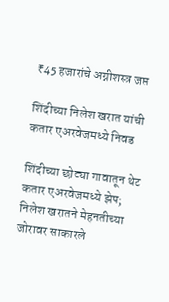₹45 हजारांचे अग्नीशस्त्र जप्त

शिंदीच्या निलेश खरात यांची कतार एअरवेजमध्ये निवड

शिंदीच्या छोट्या गावातून थेट कतार एअरवेजमध्ये झेप; निलेश खरातने मेहनतीच्या जोरावर साकारले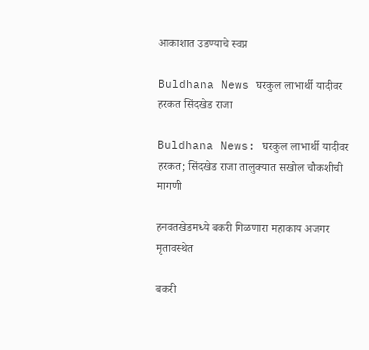आकाशात उडण्याचे स्वप्न

Buldhana News घरकुल लाभार्थी यादीवर हरकत सिंदखेड राजा

Buldhana News: घरकुल लाभार्थी यादीवर हरकत; सिंदखेड राजा तालुक्यात सखोल चौकशीची मागणी

हनवतखेडमध्ये बकरी गिळणारा महाकाय अजगर मृतावस्थेत

बकरी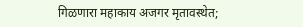गिळणारा महाकाय अजगर मृतावस्थेत;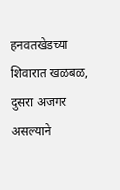हनवतखेडच्या शिवारात खळबळ, दुसरा अजगर असल्याने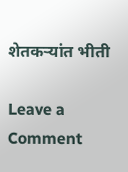शेतकऱ्यांत भीती

Leave a Comment